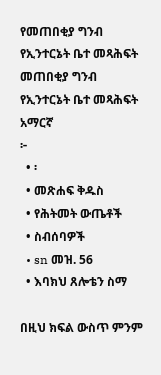የመጠበቂያ ግንብ የኢንተርኔት ቤተ መጻሕፍት
መጠበቂያ ግንብ
የኢንተርኔት ቤተ መጻሕፍት
አማርኛ
፦
  • ፡
  • መጽሐፍ ቅዱስ
  • የሕትመት ውጤቶች
  • ስብሰባዎች
  • sn መዝ. 56
  • እባክህ ጸሎቴን ስማ

በዚህ ክፍል ውስጥ ምንም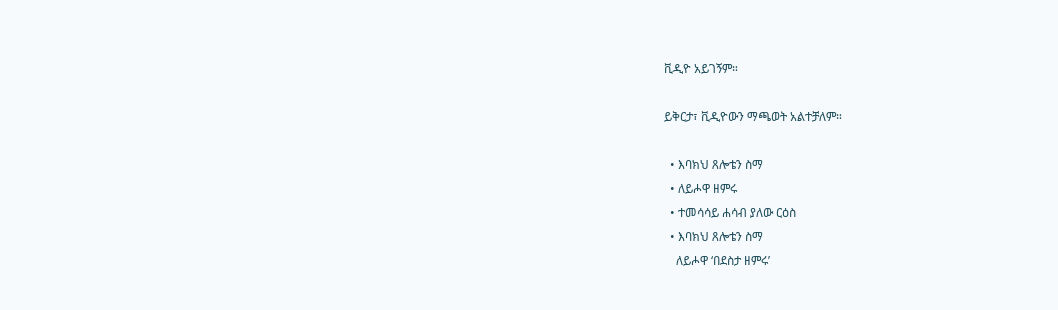ቪዲዮ አይገኝም።

ይቅርታ፣ ቪዲዮውን ማጫወት አልተቻለም።

  • እባክህ ጸሎቴን ስማ
  • ለይሖዋ ዘምሩ
  • ተመሳሳይ ሐሳብ ያለው ርዕስ
  • እባክህ ጸሎቴን ስማ
    ለይሖዋ ‘በደስታ ዘምሩ’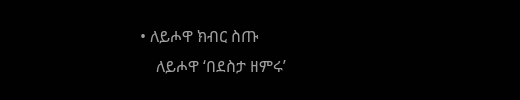• ለይሖዋ ክብር ስጡ
    ለይሖዋ ‘በደስታ ዘምሩ’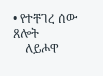• የተቸገረ ሰው ጸሎት
    ለይሖዋ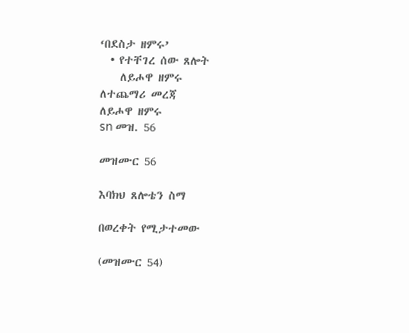‘በደስታ ዘምሩ’
  • የተቸገረ ሰው ጸሎት
    ለይሖዋ ዘምሩ
ለተጨማሪ መረጃ
ለይሖዋ ዘምሩ
sn መዝ. 56

መዝሙር 56

እባክህ ጸሎቴን ስማ

በወረቀት የሚታተመው

(መዝሙር 54)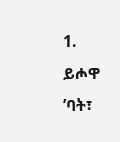1. ይሖዋ ’ባት፣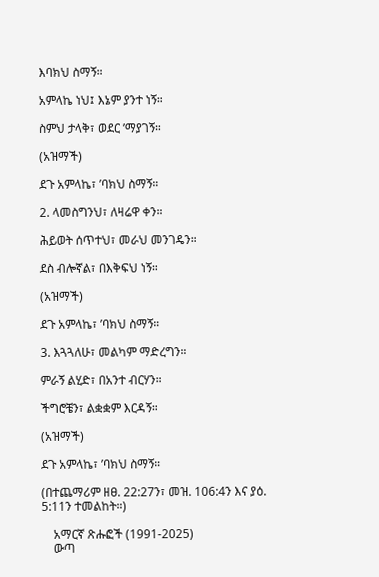እባክህ ስማኝ።

አምላኬ ነህ፤ እኔም ያንተ ነኝ።

ስምህ ታላቅ፣ ወደር ’ማያገኝ።

(አዝማች)

ደጉ አምላኬ፣ ’ባክህ ስማኝ።

2. ላመስግንህ፣ ለዛሬዋ ቀን።

ሕይወት ሰጥተህ፣ መራህ መንገዴን።

ደስ ብሎኛል፣ በእቅፍህ ነኝ።

(አዝማች)

ደጉ አምላኬ፣ ’ባክህ ስማኝ።

3. እጓጓለሁ፣ መልካም ማድረግን።

ምራኝ ልሂድ፣ በአንተ ብርሃን።

ችግሮቼን፣ ልቋቋም እርዳኝ።

(አዝማች)

ደጉ አምላኬ፣ ’ባክህ ስማኝ።

(በተጨማሪም ዘፀ. 22:27ን፣ መዝ. 106:4ን እና ያዕ. 5:11ን ተመልከት።)

    አማርኛ ጽሑፎች (1991-2025)
    ውጣ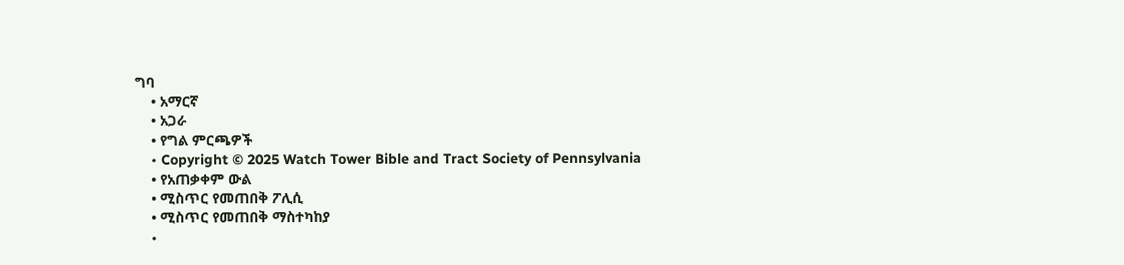ግባ
    • አማርኛ
    • አጋራ
    • የግል ምርጫዎች
    • Copyright © 2025 Watch Tower Bible and Tract Society of Pennsylvania
    • የአጠቃቀም ውል
    • ሚስጥር የመጠበቅ ፖሊሲ
    • ሚስጥር የመጠበቅ ማስተካከያ
    •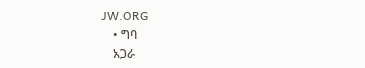JW.ORG
    • ግባ
    አጋራ